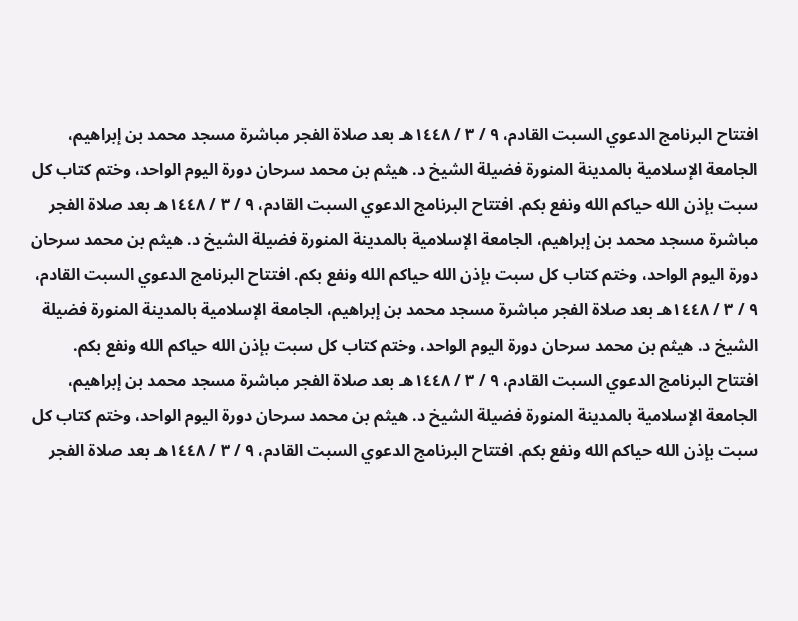افتتاح البرنامج الدعوي السبت القادم، ٩ / ٣ / ١٤٤٨هـ بعد صلاة الفجر مباشرة مسجد محمد بن إبراهيم، الجامعة الإسلامية بالمدينة المنورة فضيلة الشيخ د. هيثم بن محمد سرحان دورة اليوم الواحد، وختم كتاب كل سبت بإذن الله حياكم الله ونفع بكم. افتتاح البرنامج الدعوي السبت القادم، ٩ / ٣ / ١٤٤٨هـ بعد صلاة الفجر مباشرة مسجد محمد بن إبراهيم، الجامعة الإسلامية بالمدينة المنورة فضيلة الشيخ د. هيثم بن محمد سرحان دورة اليوم الواحد، وختم كتاب كل سبت بإذن الله حياكم الله ونفع بكم. افتتاح البرنامج الدعوي السبت القادم، ٩ / ٣ / ١٤٤٨هـ بعد صلاة الفجر مباشرة مسجد محمد بن إبراهيم، الجامعة الإسلامية بالمدينة المنورة فضيلة الشيخ د. هيثم بن محمد سرحان دورة اليوم الواحد، وختم كتاب كل سبت بإذن الله حياكم الله ونفع بكم. افتتاح البرنامج الدعوي السبت القادم، ٩ / ٣ / ١٤٤٨هـ بعد صلاة الفجر مباشرة مسجد محمد بن إبراهيم، الجامعة الإسلامية بالمدينة المنورة فضيلة الشيخ د. هيثم بن محمد سرحان دورة اليوم الواحد، وختم كتاب كل سبت بإذن الله حياكم الله ونفع بكم. افتتاح البرنامج الدعوي السبت القادم، ٩ / ٣ / ١٤٤٨هـ بعد صلاة الفجر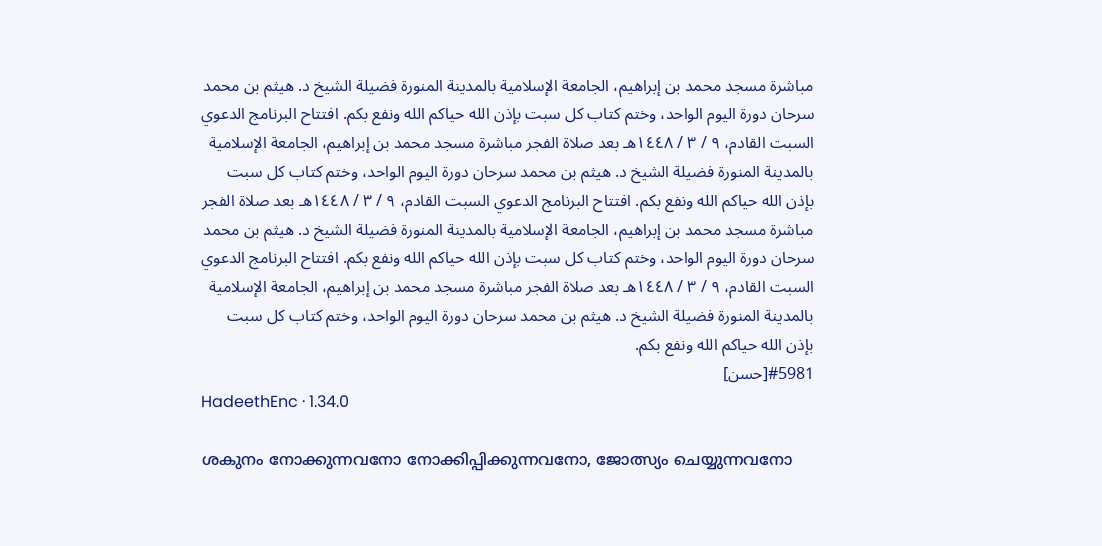مباشرة مسجد محمد بن إبراهيم، الجامعة الإسلامية بالمدينة المنورة فضيلة الشيخ د. هيثم بن محمد سرحان دورة اليوم الواحد، وختم كتاب كل سبت بإذن الله حياكم الله ونفع بكم. افتتاح البرنامج الدعوي السبت القادم، ٩ / ٣ / ١٤٤٨هـ بعد صلاة الفجر مباشرة مسجد محمد بن إبراهيم، الجامعة الإسلامية بالمدينة المنورة فضيلة الشيخ د. هيثم بن محمد سرحان دورة اليوم الواحد، وختم كتاب كل سبت بإذن الله حياكم الله ونفع بكم. افتتاح البرنامج الدعوي السبت القادم، ٩ / ٣ / ١٤٤٨هـ بعد صلاة الفجر مباشرة مسجد محمد بن إبراهيم، الجامعة الإسلامية بالمدينة المنورة فضيلة الشيخ د. هيثم بن محمد سرحان دورة اليوم الواحد، وختم كتاب كل سبت بإذن الله حياكم الله ونفع بكم. افتتاح البرنامج الدعوي السبت القادم، ٩ / ٣ / ١٤٤٨هـ بعد صلاة الفجر مباشرة مسجد محمد بن إبراهيم، الجامعة الإسلامية بالمدينة المنورة فضيلة الشيخ د. هيثم بن محمد سرحان دورة اليوم الواحد، وختم كتاب كل سبت بإذن الله حياكم الله ونفع بكم.
#5981[حسن]
HadeethEnc · 1.34.0

ശകുനം നോക്കുന്നവനോ നോക്കിപ്പിക്കുന്നവനോ, ജോത്സ്യം ചെയ്യുന്നവനോ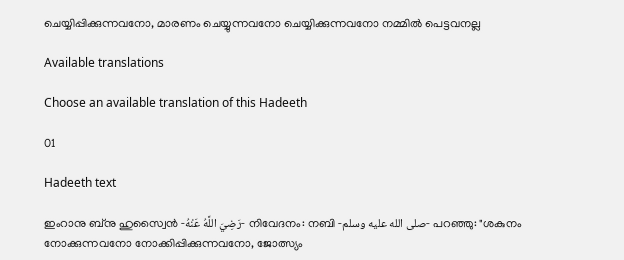ചെയ്യിപ്പിക്കുന്നവനോ, മാരണം ചെയ്യുന്നവനോ ചെയ്യിക്കുന്നവനോ നമ്മിൽ പെട്ടവനല്ല

Available translations

Choose an available translation of this Hadeeth

01

Hadeeth text

ഇംറാനു ബ്‌നു ഹുസ്വൈൻ -رَضِيَ اللَّهُ عَنْهُ- നിവേദനം: നബി -صلى الله عليه وسلم- പറഞ്ഞു: "ശകുനം നോക്കുന്നവനോ നോക്കിപ്പിക്കുന്നവനോ, ജോത്സ്യം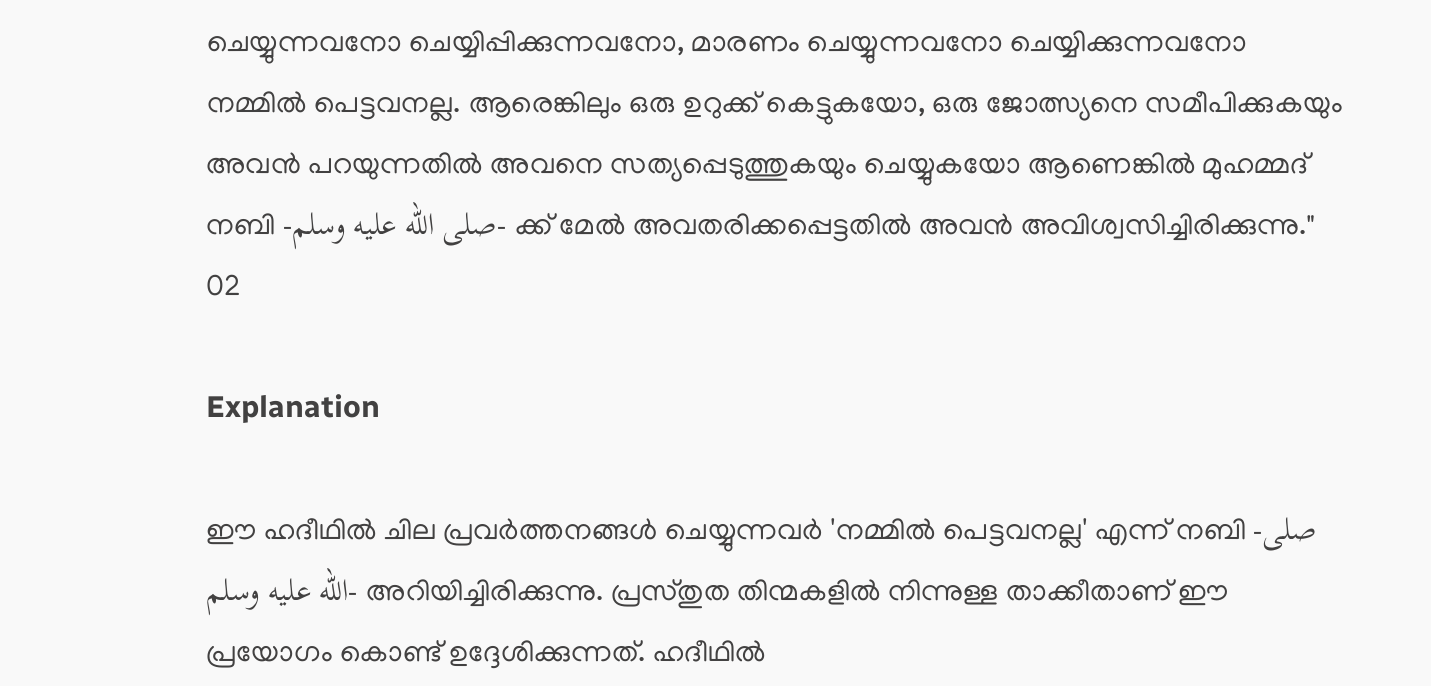ചെയ്യുന്നവനോ ചെയ്യിപ്പിക്കുന്നവനോ, മാരണം ചെയ്യുന്നവനോ ചെയ്യിക്കുന്നവനോ നമ്മിൽ പെട്ടവനല്ല. ആരെങ്കിലും ഒരു ഉറുക്ക് കെട്ടുകയോ, ഒരു ജോത്സ്യനെ സമീപിക്കുകയും അവൻ പറയുന്നതിൽ അവനെ സത്യപ്പെടുത്തുകയും ചെയ്യുകയോ ആണെങ്കിൽ മുഹമ്മദ് നബി -صلى الله عليه وسلم- ക്ക് മേൽ അവതരിക്കപ്പെട്ടതിൽ അവൻ അവിശ്വസിച്ചിരിക്കുന്നു."
02

Explanation

ഈ ഹദീഥിൽ ചില പ്രവർത്തനങ്ങൾ ചെയ്യുന്നവർ 'നമ്മിൽ പെട്ടവനല്ല' എന്ന് നബി -صلى الله عليه وسلم- അറിയിച്ചിരിക്കുന്നു. പ്രസ്തുത തിന്മകളിൽ നിന്നുള്ള താക്കീതാണ് ഈ പ്രയോഗം കൊണ്ട് ഉദ്ദേശിക്കുന്നത്. ഹദീഥിൽ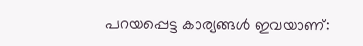പറയപ്പെട്ട കാര്യങ്ങൾ ഇവയാണ്: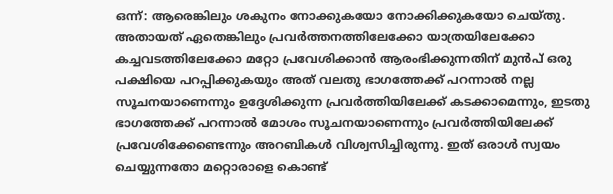ഒന്ന്: ആരെങ്കിലും ശകുനം നോക്കുകയോ നോക്കിക്കുകയോ ചെയ്തു. അതായത് ഏതെങ്കിലും പ്രവർത്തനത്തിലേക്കോ യാത്രയിലേക്കോ കച്ചവടത്തിലേക്കോ മറ്റോ പ്രവേശിക്കാൻ ആരംഭിക്കുന്നതിന് മുൻപ് ഒരു പക്ഷിയെ പറപ്പിക്കുകയും അത് വലതു ഭാഗത്തേക്ക് പറന്നാൽ നല്ല സൂചനയാണെന്നും ഉദ്ദേശിക്കുന്ന പ്രവർത്തിയിലേക്ക് കടക്കാമെന്നും, ഇടതു ഭാഗത്തേക്ക് പറന്നാൽ മോശം സൂചനയാണെന്നും പ്രവർത്തിയിലേക്ക് പ്രവേശിക്കേണ്ടെന്നും അറബികൾ വിശ്വസിച്ചിരുന്നു. ഇത് ഒരാൾ സ്വയം ചെയ്യുന്നതോ മറ്റൊരാളെ കൊണ്ട്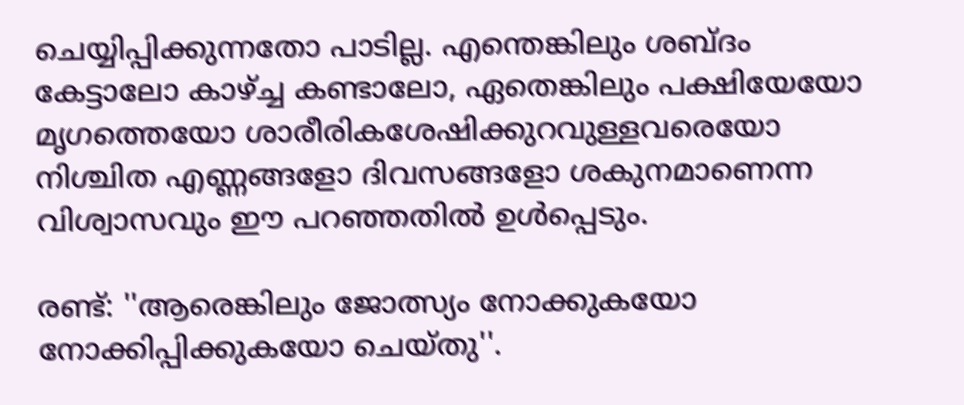ചെയ്യിപ്പിക്കുന്നതോ പാടില്ല. എന്തെങ്കിലും ശബ്ദം കേട്ടാലോ കാഴ്ച്ച കണ്ടാലോ, ഏതെങ്കിലും പക്ഷിയേയോ മൃഗത്തെയോ ശാരീരികശേഷിക്കുറവുള്ളവരെയോ നിശ്ചിത എണ്ണങ്ങളോ ദിവസങ്ങളോ ശകുനമാണെന്ന വിശ്വാസവും ഈ പറഞ്ഞതിൽ ഉൾപ്പെടും.

രണ്ട്: ''ആരെങ്കിലും ജോത്സ്യം നോക്കുകയോ നോക്കിപ്പിക്കുകയോ ചെയ്തു''.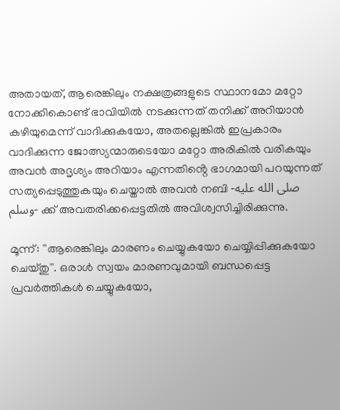അതായത്, ആരെങ്കിലും നക്ഷത്രങ്ങളുടെ സ്ഥാനമോ മറ്റോ നോക്കികൊണ്ട് ഭാവിയിൽ നടക്കുന്നത് തനിക്ക് അറിയാൻ കഴിയുമെന്ന് വാദിക്കുകയോ, അതല്ലെങ്കിൽ ഇപ്രകാരം വാദിക്കുന്ന ജോത്സ്യന്മാരുടെയോ മറ്റോ അരികിൽ വരികയും അവൻ അദൃശ്യം അറിയാം എന്നതിൻ്റെ ഭാഗമായി പറയുന്നത് സത്യപ്പെടുത്തുകയും ചെയ്താൽ അവൻ നബി -صلى الله عليه وسلم- ക്ക് അവതരിക്കപ്പെട്ടതിൽ അവിശ്വസിച്ചിരിക്കുന്നു.

മൂന്ന്: ''ആരെങ്കിലും മാരണം ചെയ്യുകയോ ചെയ്യിപ്പിക്കുകയോ ചെയ്തു''. ഒരാൾ സ്വയം മാരണവുമായി ബന്ധപ്പെട്ട പ്രവർത്തികൾ ചെയ്യുകയോ,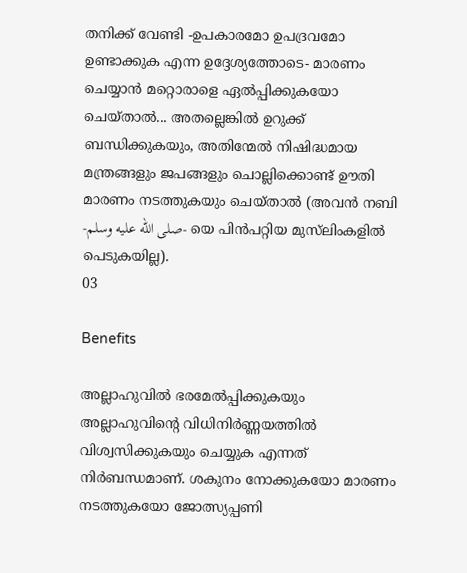തനിക്ക് വേണ്ടി -ഉപകാരമോ ഉപദ്രവമോ ഉണ്ടാക്കുക എന്ന ഉദ്ദേശ്യത്തോടെ- മാരണം ചെയ്യാൻ മറ്റൊരാളെ ഏൽപ്പിക്കുകയോ ചെയ്താൽ... അതല്ലെങ്കിൽ ഉറുക്ക് ബന്ധിക്കുകയും, അതിന്മേൽ നിഷിദ്ധമായ മന്ത്രങ്ങളും ജപങ്ങളും ചൊല്ലിക്കൊണ്ട് ഊതി മാരണം നടത്തുകയും ചെയ്താൽ (അവൻ നബി -صلى الله عليه وسلم- യെ പിൻപറ്റിയ മുസ്‌ലിംകളിൽ പെടുകയില്ല).
03

Benefits

അല്ലാഹുവിൽ ഭരമേൽപ്പിക്കുകയും അല്ലാഹുവിൻ്റെ വിധിനിർണ്ണയത്തിൽ വിശ്വസിക്കുകയും ചെയ്യുക എന്നത് നിർബന്ധമാണ്. ശകുനം നോക്കുകയോ മാരണം നടത്തുകയോ ജോത്സ്യപ്പണി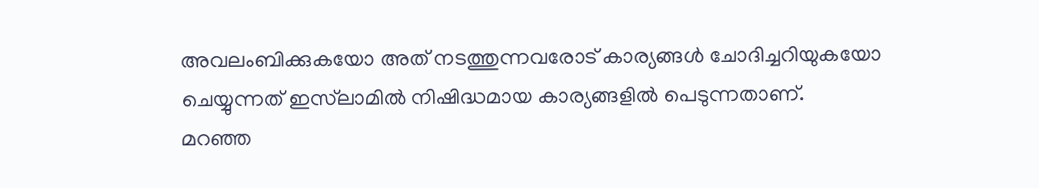അവലംബിക്കുകയോ അത് നടത്തുന്നവരോട് കാര്യങ്ങൾ ചോദിച്ചറിയുകയോ ചെയ്യുന്നത് ഇസ്‌ലാമിൽ നിഷിദ്ധമായ കാര്യങ്ങളിൽ പെടുന്നതാണ്.
മറഞ്ഞ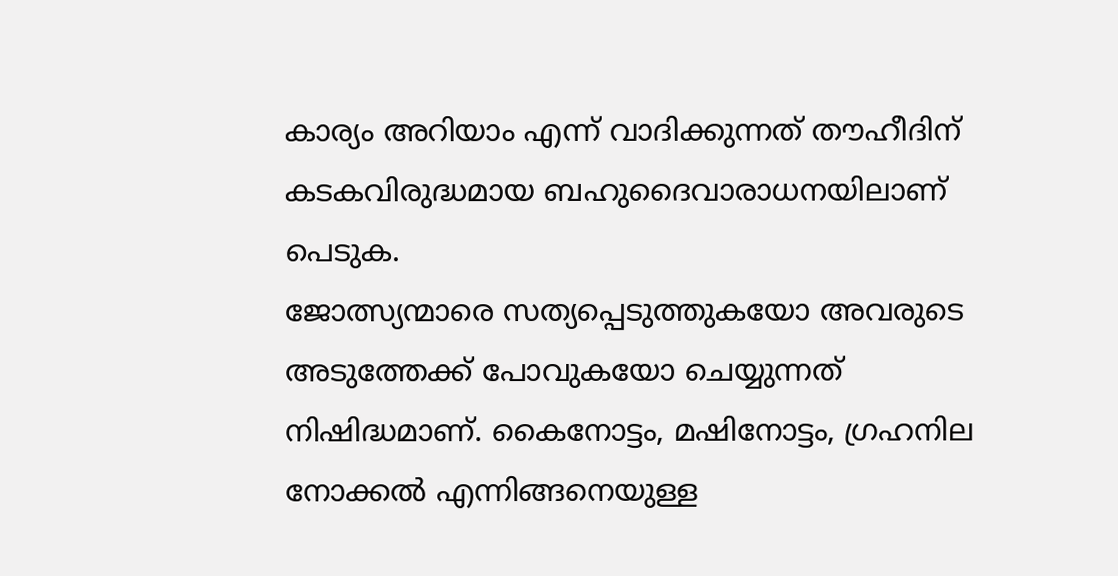കാര്യം അറിയാം എന്ന് വാദിക്കുന്നത് തൗഹീദിന് കടകവിരുദ്ധമായ ബഹുദൈവാരാധനയിലാണ് പെടുക.
ജോത്സ്യന്മാരെ സത്യപ്പെടുത്തുകയോ അവരുടെ അടുത്തേക്ക് പോവുകയോ ചെയ്യുന്നത് നിഷിദ്ധമാണ്. കൈനോട്ടം, മഷിനോട്ടം, ഗ്രഹനില നോക്കൽ എന്നിങ്ങനെയുള്ള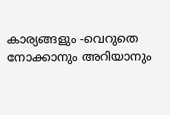കാര്യങ്ങളും -വെറുതെ നോക്കാനും അറിയാനും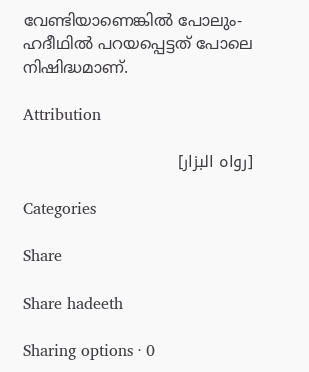വേണ്ടിയാണെങ്കിൽ പോലും- ഹദീഥിൽ പറയപ്പെട്ടത് പോലെ നിഷിദ്ധമാണ്.

Attribution

[رواه البزار]

Categories

Share

Share hadeeth

Sharing options · 0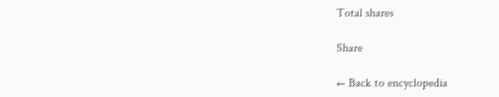Total shares

Share

← Back to encyclopedia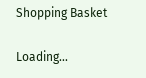Shopping Basket

Loading...